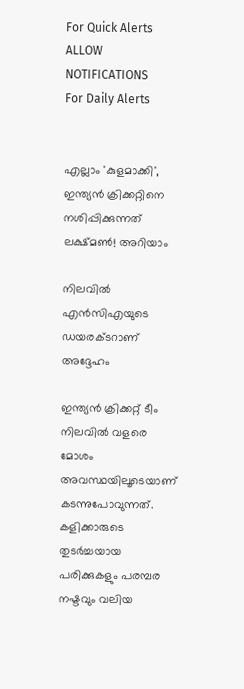For Quick Alerts
ALLOW NOTIFICATIONS
For Daily Alerts


എല്ലാം 'കുളമാക്കി', ഇന്ത്യന്‍ ക്രിക്കറ്റിനെ നശിപ്പിക്കുന്നത് ലക്ഷ്മണ്‍! അറിയാം

നിലവില്‍ എന്‍സിഎയുടെ ഡയരക്ടറാണ് അദ്ദേഹം

ഇന്ത്യന്‍ ക്രിക്കറ്റ് ടീം നിലവില്‍ വളരെ മോശം അവസ്ഥയിലൂടെയാണ് കടന്നുപോവുന്നത്. കളിക്കാരുടെ തുടര്‍ച്ചയായ പരിക്കുകളും പരമ്പര നഷ്ടവും വലിയ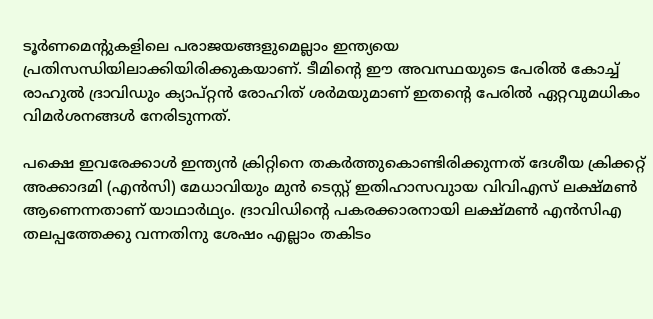ടൂര്‍ണമെന്റുകളിലെ പരാജയങ്ങളുമെല്ലാം ഇന്ത്യയെ പ്രതിസന്ധിയിലാക്കിയിരിക്കുകയാണ്. ടീമിന്റെ ഈ അവസ്ഥയുടെ പേരില്‍ കോച്ച് രാഹുല്‍ ദ്രാവിഡും ക്യാപ്റ്റന്‍ രോഹിത് ശര്‍മയുമാണ് ഇതന്റെ പേരില്‍ ഏറ്റവുമധികം വിമര്‍ശനങ്ങള്‍ നേരിടുന്നത്.

പക്ഷെ ഇവരേക്കാള്‍ ഇന്ത്യന്‍ ക്രിറ്റിനെ തകര്‍ത്തുകൊണ്ടിരിക്കുന്നത് ദേശീയ ക്രിക്കറ്റ് അക്കാദമി (എന്‍സി) മേധാവിയും മുന്‍ ടെസ്റ്റ് ഇതിഹാസവുായ വിവിഎസ് ലക്ഷ്മണ്‍ ആണെന്നതാണ് യാഥാര്‍ഥ്യം. ദ്രാവിഡിന്റെ പകരക്കാരനായി ലക്ഷ്മണ്‍ എന്‍സിഎ തലപ്പത്തേക്കു വന്നതിനു ശേഷം എല്ലാം തകിടം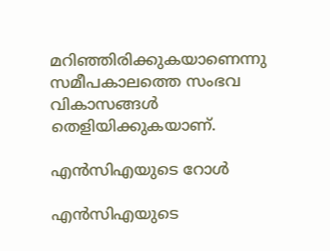മറിഞ്ഞിരിക്കുകയാണെന്നു സമീപകാലത്തെ സംഭവ വികാസങ്ങള്‍ തെളിയിക്കുകയാണ്.

എന്‍സിഎയുടെ റോള്‍

എന്‍സിഎയുടെ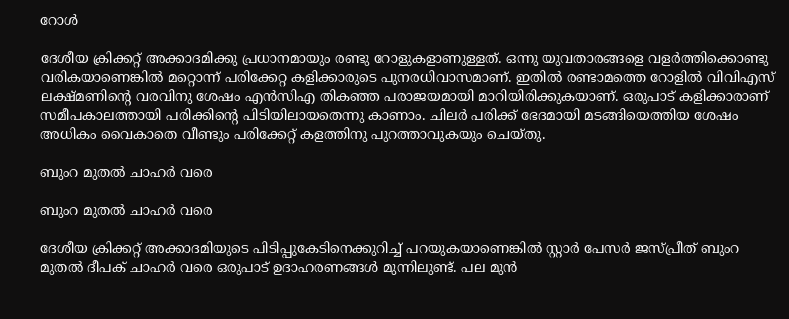റോള്‍

ദേശീയ ക്രിക്കറ്റ് അക്കാദമിക്കു പ്രധാനമായും രണ്ടു റോളുകളാണുള്ളത്. ഒന്നു യുവതാരങ്ങളെ വളര്‍ത്തിക്കൊണ്ടു വരികയാണെങ്കില്‍ മറ്റൊന്ന് പരിക്കേറ്റ കളിക്കാരുടെ പുനരധിവാസമാണ്. ഇതില്‍ രണ്ടാമത്തെ റോളില്‍ വിവിഎസ് ലക്ഷ്മണിന്റെ വരവിനു ശേഷം എന്‍സിഎ തികഞ്ഞ പരാജയമായി മാറിയിരിക്കുകയാണ്. ഒരുപാട് കളിക്കാരാണ് സമീപകാലത്തായി പരിക്കിന്റെ പിടിയിലായതെന്നു കാണാം. ചിലര്‍ പരിക്ക് ഭേദമായി മടങ്ങിയെത്തിയ ശേഷം അധികം വൈകാതെ വീണ്ടും പരിക്കേറ്റ് കളത്തിനു പുറത്താവുകയും ചെയ്തു.

ബുംറ മുതല്‍ ചാഹര്‍ വരെ

ബുംറ മുതല്‍ ചാഹര്‍ വരെ

ദേശീയ ക്രിക്കറ്റ് അക്കാദമിയുടെ പിടിപ്പുകേടിനെക്കുറിച്ച് പറയുകയാണെങ്കില്‍ സ്റ്റാര്‍ പേസര്‍ ജസ്പ്രീത് ബുംറ മുതല്‍ ദീപക് ചാഹര്‍ വരെ ഒരുപാട് ഉദാഹരണങ്ങള്‍ മുന്നിലുണ്ട്. പല മുന്‍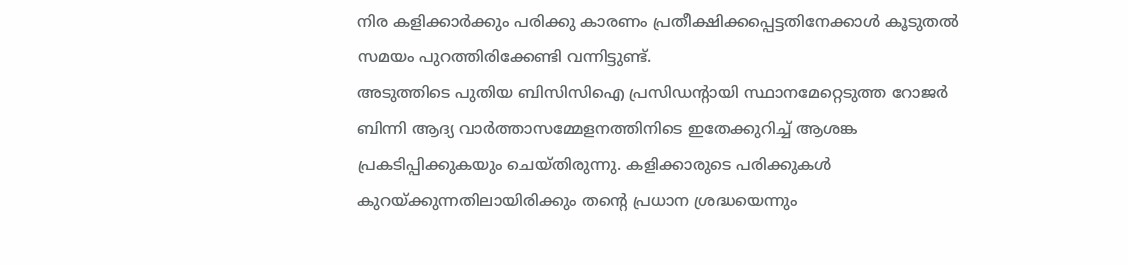നിര കളിക്കാര്‍ക്കും പരിക്കു കാരണം പ്രതീക്ഷിക്കപ്പെട്ടതിനേക്കാള്‍ കൂടുതല്‍ സമയം പുറത്തിരിക്കേണ്ടി വന്നിട്ടുണ്ട്.
അടുത്തിടെ പുതിയ ബിസിസിഐ പ്രസിഡന്റായി സ്ഥാനമേറ്റെടുത്ത റോജര്‍ ബിന്നി ആദ്യ വാര്‍ത്താസമ്മേളനത്തിനിടെ ഇതേക്കുറിച്ച് ആശങ്ക പ്രകടിപ്പിക്കുകയും ചെയ്തിരുന്നു. കളിക്കാരുടെ പരിക്കുകള്‍ കുറയ്ക്കുന്നതിലായിരിക്കും തന്റെ പ്രധാന ശ്രദ്ധയെന്നും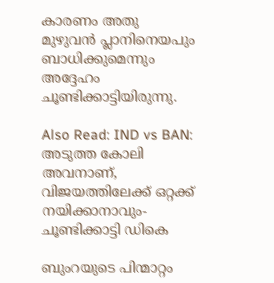കാരണം അതു മുഴുവന്‍ പ്ലാനിനെയപും ബാധിക്കുമെന്നും അദ്ദേഹം ചൂണ്ടിക്കാട്ടിയിരുന്നു.

Also Read: IND vs BAN: അടുത്ത കോലി അവനാണ്, വിജയത്തിലേക്ക് ഒറ്റക്ക് നയിക്കാനാവും- ചൂണ്ടിക്കാട്ടി ഡികെ

ബുംറയുടെ പിന്മാറ്റം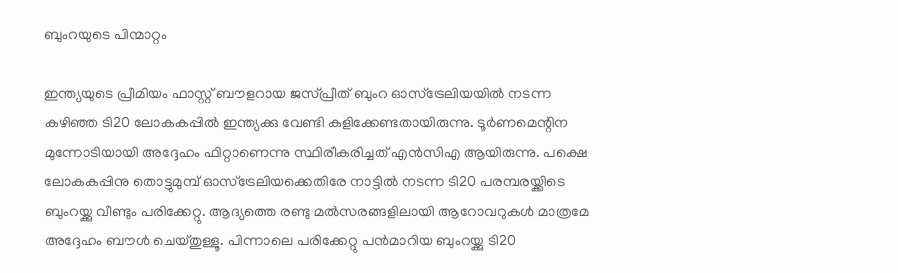ബുംറയുടെ പിന്മാറ്റം

ഇന്ത്യയുടെ പ്രീമിയം ഫാസ്റ്റ് ബൗളറായ ജസ്പ്രീത് ബുംറ ഓസ്‌ട്രേലിയയില്‍ നടന്ന കഴിഞ്ഞ ടി20 ലോകകപ്പില്‍ ഇന്ത്യക്കു വേണ്ടി കളിക്കേണ്ടതായിരുന്നു. ടൂര്‍ണമെന്റിന മുന്നോടിയായി അദ്ദേഹം ഫിറ്റാണെന്നു സ്ഥിരീകരിച്ചത് എന്‍സിഎ ആയിരുന്നു. പക്ഷെ ലോകകപ്പിനു തൊട്ടുമുമ്പ് ഓസ്‌ട്രേലിയക്കെതിരേ നാട്ടില്‍ നടന്ന ടി20 പരമ്പരയ്ക്കിടെ ബുംറയ്ക്കു വീണ്ടും പരിക്കേറ്റു. ആദ്യത്തെ രണ്ടു മല്‍സരങ്ങളിലായി ആറോവറുകള്‍ മാത്രമേ അദ്ദേഹം ബൗള്‍ ചെയ്തുള്ളൂ. പിന്നാലെ പരിക്കേറ്റു പന്‍മാറിയ ബുംറയ്ക്കു ടി20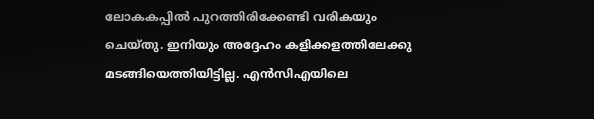ലോകകപ്പില്‍ പുറത്തിരിക്കേണ്ടി വരികയും ചെയ്തു. ഇനിയും അദ്ദേഹം കളിക്കളത്തിലേക്കു മടങ്ങിയെത്തിയിട്ടില്ല. എന്‍സിഎയിലെ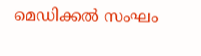മെഡിക്കല്‍ സംഘം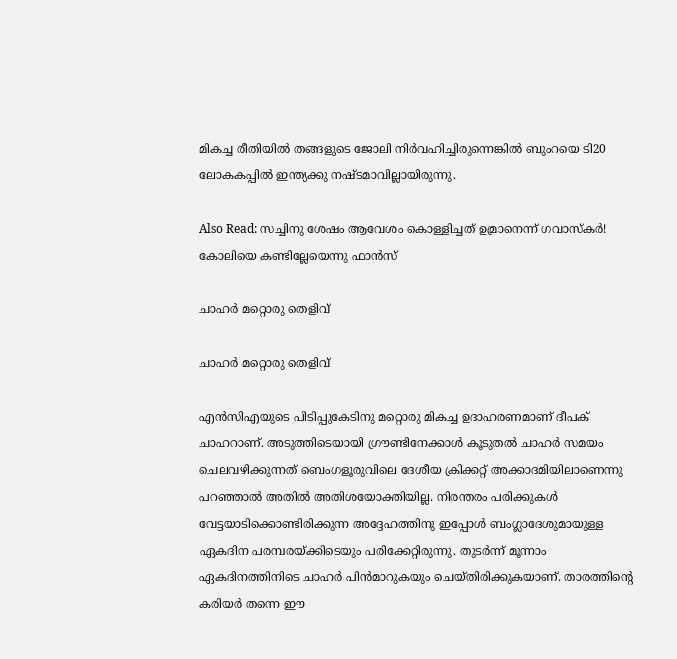മികച്ച രീതിയില്‍ തങ്ങളുടെ ജോലി നിര്‍വഹിച്ചിരുന്നെങ്കില്‍ ബുംറയെ ടി20 ലോകകപ്പില്‍ ഇന്ത്യക്കു നഷ്ടമാവില്ലായിരുന്നു.

Also Read: സച്ചിനു ശേഷം ആവേശം കൊള്ളിച്ചത് ഉമ്രാനെന്ന് ഗവാസ്‌കര്‍! കോലിയെ കണ്ടില്ലേയെന്നു ഫാന്‍സ്

ചാഹര്‍ മറ്റൊരു തെളിവ്

ചാഹര്‍ മറ്റൊരു തെളിവ്

എന്‍സിഎയുടെ പിടിപ്പുകേടിനു മറ്റൊരു മികച്ച ഉദാഹരണമാണ് ദീപക് ചാഹറാണ്. അടുത്തിടെയായി ഗ്രൗണ്ടിനേക്കാള്‍ കൂടുതല്‍ ചാഹര്‍ സമയം ചെലവഴിക്കുന്നത് ബെംഗളൂരുവിലെ ദേശീയ ക്രിക്കറ്റ് അക്കാദമിയിലാണെന്നു പറഞ്ഞാല്‍ അതില്‍ അതിശയോക്തിയില്ല. നിരന്തരം പരിക്കുകള്‍ വേട്ടയാടിക്കൊണ്ടിരിക്കുന്ന അദ്ദേഹത്തിനു ഇപ്പോള്‍ ബംഗ്ലാദേശുമായുള്ള ഏകദിന പരമ്പരയ്ക്കിടെയും പരിക്കേറ്റിരുന്നു. തുടര്‍ന്ന് മൂന്നാം ഏകദിനത്തിനിടെ ചാഹര്‍ പിന്‍മാറുകയും ചെയ്തിരിക്കുകയാണ്. താരത്തിന്റെ കരിയര്‍ തന്നെ ഈ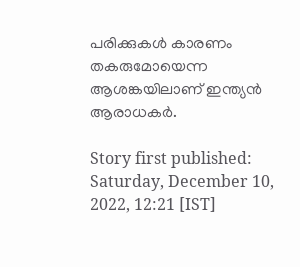പരിക്കുകള്‍ കാരണം തകരുമോയെന്ന ആശങ്കയിലാണ് ഇന്ത്യന്‍ ആരാധകര്‍.

Story first published: Saturday, December 10, 2022, 12:21 [IST]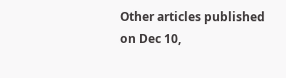Other articles published on Dec 10,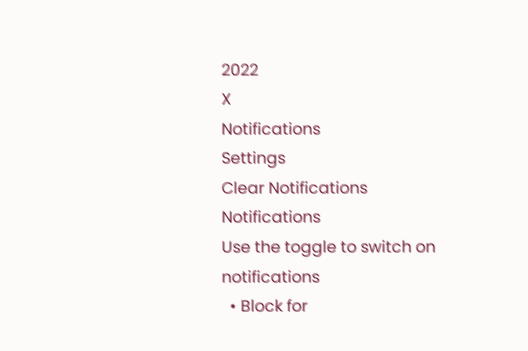2022
X
Notifications
Settings
Clear Notifications
Notifications
Use the toggle to switch on notifications
  • Block for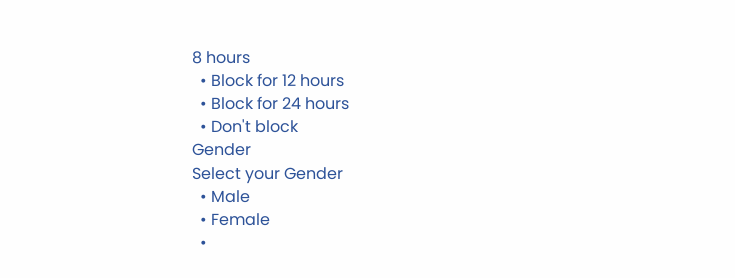8 hours
  • Block for 12 hours
  • Block for 24 hours
  • Don't block
Gender
Select your Gender
  • Male
  • Female
  •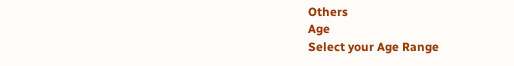Others
Age
Select your Age Range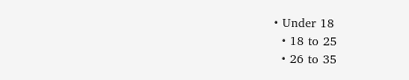• Under 18
  • 18 to 25
  • 26 to 35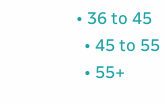• 36 to 45
  • 45 to 55
  • 55+